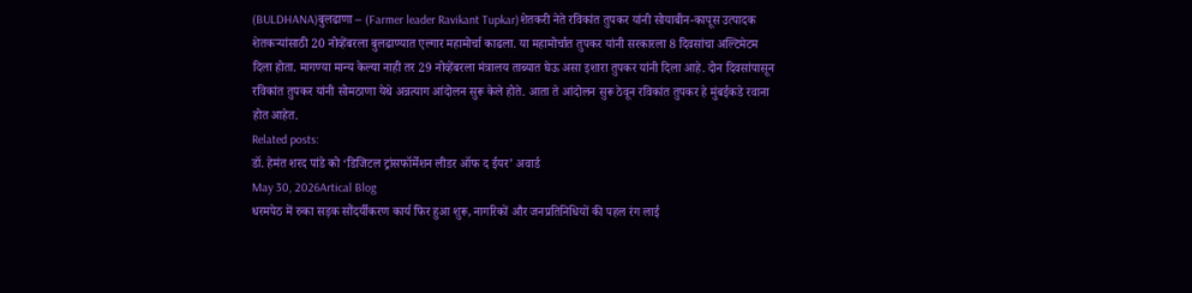(BULDHANA)बुलढाणा – (Farmer leader Ravikant Tupkar)शेतकरी नेते रविकांत तुपकर यांनी सोयाबीन-कापूस उत्पादक शेतकऱ्यांसाठी 20 नोव्हेंबरला बुलढाण्यात एल्गार महामोर्चा काढला. या महामोर्चात तुपकर यांनी सरकारला 8 दिवसांचा अल्टिमेटम दिला होता. मागण्या मान्य केल्या नाही तर 29 नोव्हेंबरला मंत्रालय ताब्यात घेऊ असा इशारा तुपकर यांनी दिला आहे. दोन दिवसांपासून रविकांत तुपकर यांनी सोमठाणा येथे अन्नत्याग आंदोलन सुरू केले होते. आता ते आंदोलन सुरू ठेवून रविकांत तुपकर हे मुंबईकडे रवाना होत आहेत.
Related posts:
डॉ. हेमंत शरद पांडे को ‘डिजिटल ट्रांसफॉर्मेशन लीडर ऑफ द ईयर’ अवार्ड
May 30, 2026Artical Blog
धरमपेठ में रुका सड़क सौंदर्यीकरण कार्य फिर हुआ शुरू, नागरिकों और जनप्रतिनिधियों की पहल रंग लाई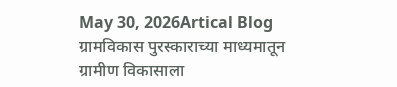May 30, 2026Artical Blog
ग्रामविकास पुरस्काराच्या माध्यमातून ग्रामीण विकासाला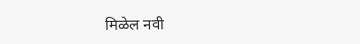मिळेल नवी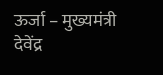ऊर्जा – मुख्यमंत्री देवेंद्र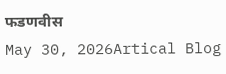फडणवीस
May 30, 2026Artical Blog